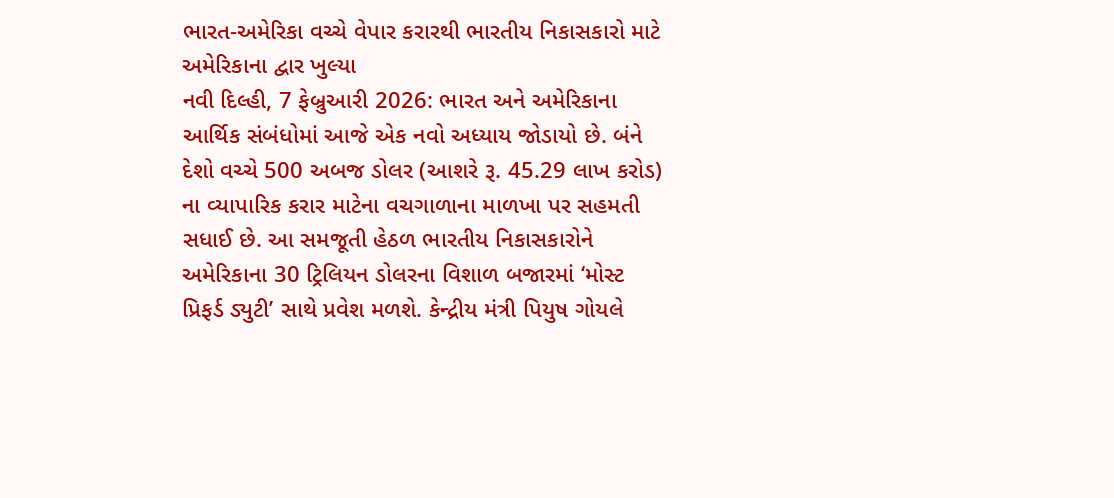ભારત-અમેરિકા વચ્ચે વેપાર કરારથી ભારતીય નિકાસકારો માટે અમેરિકાના દ્વાર ખુલ્યા
નવી દિલ્હી, 7 ફેબ્રુઆરી 2026: ભારત અને અમેરિકાના આર્થિક સંબંધોમાં આજે એક નવો અધ્યાય જોડાયો છે. બંને દેશો વચ્ચે 500 અબજ ડોલર (આશરે રૂ. 45.29 લાખ કરોડ) ના વ્યાપારિક કરાર માટેના વચગાળાના માળખા પર સહમતી સધાઈ છે. આ સમજૂતી હેઠળ ભારતીય નિકાસકારોને અમેરિકાના 30 ટ્રિલિયન ડોલરના વિશાળ બજારમાં ‘મોસ્ટ પ્રિફર્ડ ડ્યુટી’ સાથે પ્રવેશ મળશે. કેન્દ્રીય મંત્રી પિયુષ ગોયલે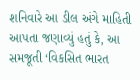શનિવારે આ ડીલ અંગે માહિતી આપતા જણાવ્યું હતું કે, આ સમજૂતી ‘વિકસિત ભારત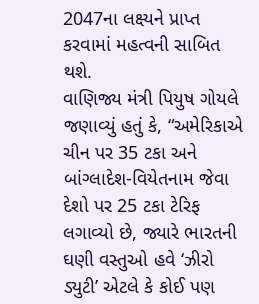2047ના લક્ષ્યને પ્રાપ્ત કરવામાં મહત્વની સાબિત થશે.
વાણિજ્ય મંત્રી પિયુષ ગોયલે જણાવ્યું હતું કે, “અમેરિકાએ ચીન પર 35 ટકા અને બાંગ્લાદેશ-વિયેતનામ જેવા દેશો પર 25 ટકા ટેરિફ લગાવ્યો છે, જ્યારે ભારતની ઘણી વસ્તુઓ હવે ‘ઝીરો ડ્યુટી’ એટલે કે કોઈ પણ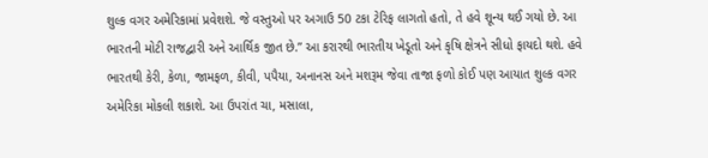શુલ્ક વગર અમેરિકામાં પ્રવેશશે. જે વસ્તુઓ પર અગાઉ 50 ટકા ટેરિફ લાગતો હતો, તે હવે શૂન્ય થઈ ગયો છે. આ ભારતની મોટી રાજદ્વારી અને આર્થિક જીત છે.” આ કરારથી ભારતીય ખેડૂતો અને કૃષિ ક્ષેત્રને સીધો ફાયદો થશે. હવે ભારતથી કેરી, કેળા, જામફળ, કીવી, પપૈયા, અનાનસ અને મશરૂમ જેવા તાજા ફળો કોઈ પણ આયાત શુલ્ક વગર અમેરિકા મોકલી શકાશે. આ ઉપરાંત ચા, મસાલા,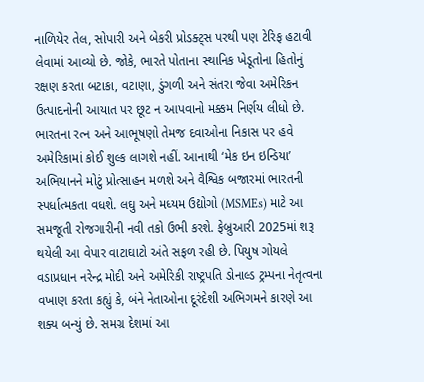નાળિયેર તેલ, સોપારી અને બેકરી પ્રોડક્ટ્સ પરથી પણ ટેરિફ હટાવી લેવામાં આવ્યો છે. જોકે, ભારતે પોતાના સ્થાનિક ખેડૂતોના હિતોનું રક્ષણ કરતા બટાકા, વટાણા, ડુંગળી અને સંતરા જેવા અમેરિકન ઉત્પાદનોની આયાત પર છૂટ ન આપવાનો મક્કમ નિર્ણય લીધો છે.
ભારતના રત્ન અને આભૂષણો તેમજ દવાઓના નિકાસ પર હવે અમેરિકામાં કોઈ શુલ્ક લાગશે નહીં. આનાથી ‘મેક ઇન ઇન્ડિયા’ અભિયાનને મોટું પ્રોત્સાહન મળશે અને વૈશ્વિક બજારમાં ભારતની સ્પર્ધાત્મકતા વધશે. લઘુ અને મધ્યમ ઉદ્યોગો (MSMEs) માટે આ સમજૂતી રોજગારીની નવી તકો ઉભી કરશે. ફેબ્રુઆરી 2025માં શરૂ થયેલી આ વેપાર વાટાઘાટો અંતે સફળ રહી છે. પિયુષ ગોયલે વડાપ્રધાન નરેન્દ્ર મોદી અને અમેરિકી રાષ્ટ્રપતિ ડોનાલ્ડ ટ્રમ્પના નેતૃત્વના વખાણ કરતા કહ્યું કે, બંને નેતાઓના દૂરંદેશી અભિગમને કારણે આ શક્ય બન્યું છે. સમગ્ર દેશમાં આ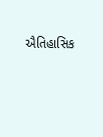ઐતિહાસિક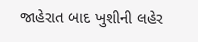જાહેરાત બાદ ખુશીની લહેર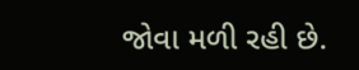જોવા મળી રહી છે.